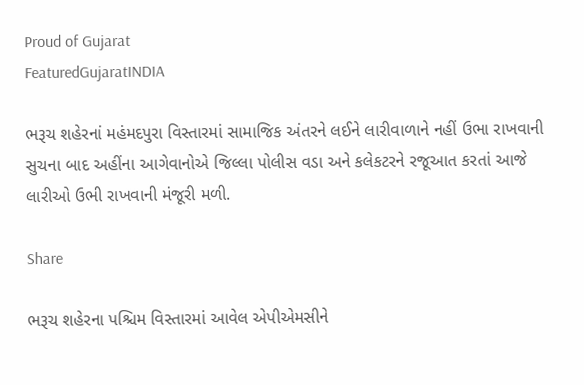Proud of Gujarat
FeaturedGujaratINDIA

ભરૂચ શહેરનાં મહંમદપુરા વિસ્તારમાં સામાજિક અંતરને લઈને લારીવાળાને નહીં ઉભા રાખવાની સુચના બાદ અહીંના આગેવાનોએ જિલ્લા પોલીસ વડા અને કલેકટરને રજૂઆત કરતાં આજે લારીઓ ઉભી રાખવાની મંજૂરી મળી.

Share

ભરૂચ શહેરના પશ્ચિમ વિસ્તારમાં આવેલ એપીએમસીને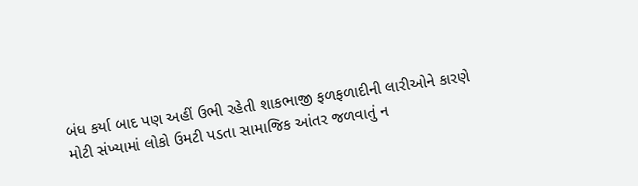બંધ કર્યા બાદ પણ અહીં ઉભી રહેતી શાકભાજી ફળફળાદીની લારીઓને કારણે મોટી સંખ્યામાં લોકો ઉમટી પડતા સામાજિક આંતર જળવાતું ન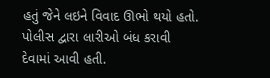હતું જેને લઇને વિવાદ ઊભો થયો હતો. પોલીસ દ્વારા લારીઓ બંધ કરાવી દેવામાં આવી હતી.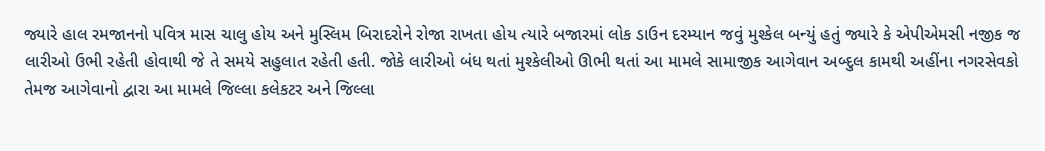જ્યારે હાલ રમજાનનો પવિત્ર માસ ચાલુ હોય અને મુસ્લિમ બિરાદરોને રોજા રાખતા હોય ત્યારે બજારમાં લોક ડાઉન દરમ્યાન જવું મુશ્કેલ બન્યું હતું જ્યારે કે એપીએમસી નજીક જ લારીઓ ઉભી રહેતી હોવાથી જે તે સમયે સહુલાત રહેતી હતી. જોકે લારીઓ બંધ થતાં મુશ્કેલીઓ ઊભી થતાં આ મામલે સામાજીક આગેવાન અબ્દુલ કામથી અહીંના નગરસેવકો તેમજ આગેવાનો દ્વારા આ મામલે જિલ્લા કલેકટર અને જિલ્લા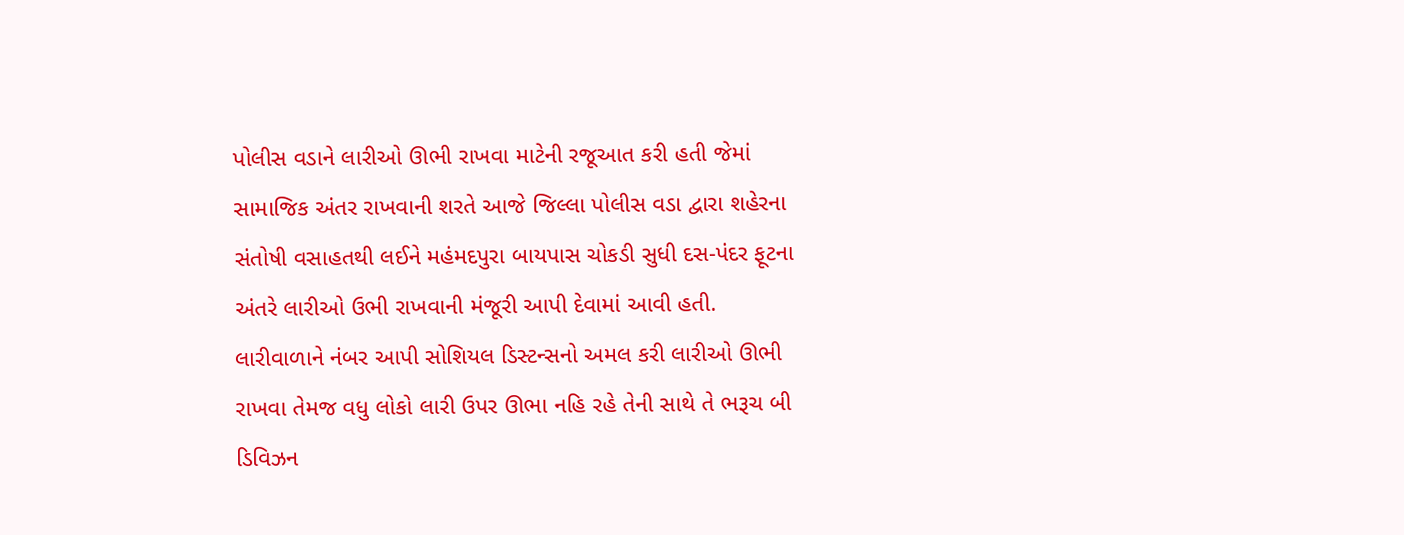પોલીસ વડાને લારીઓ ઊભી રાખવા માટેની રજૂઆત કરી હતી જેમાં સામાજિક અંતર રાખવાની શરતે આજે જિલ્લા પોલીસ વડા દ્વારા શહેરના સંતોષી વસાહતથી લઈને મહંમદપુરા બાયપાસ ચોકડી સુધી દસ-પંદર ફૂટના અંતરે લારીઓ ઉભી રાખવાની મંજૂરી આપી દેવામાં આવી હતી. લારીવાળાને નંબર આપી સોશિયલ ડિસ્ટન્સનો અમલ કરી લારીઓ ઊભી રાખવા તેમજ વધુ લોકો લારી ઉપર ઊભા નહિ રહે તેની સાથે તે ભરૂચ બી ડિવિઝન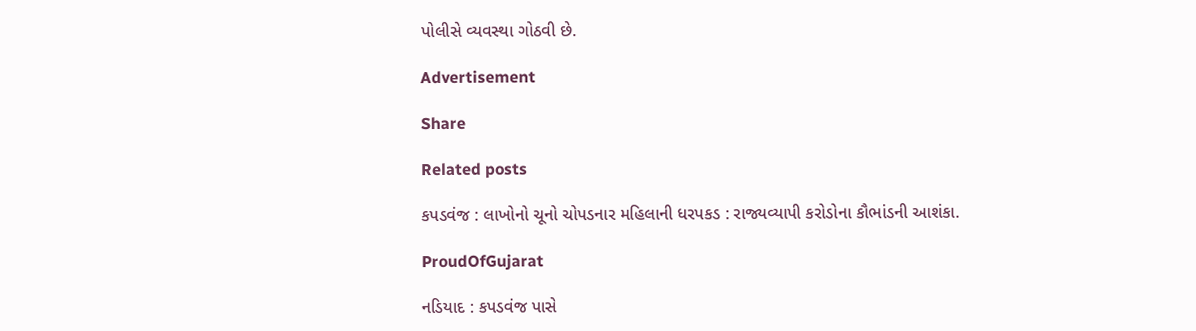પોલીસે વ્યવસ્થા ગોઠવી છે.

Advertisement

Share

Related posts

કપડવંજ : લાખોનો ચૂનો ચોપડનાર મહિલાની ધરપકડ : રાજ્યવ્યાપી કરોડોના કૌભાંડની આશંકા.

ProudOfGujarat

નડિયાદ : કપડવંજ પાસે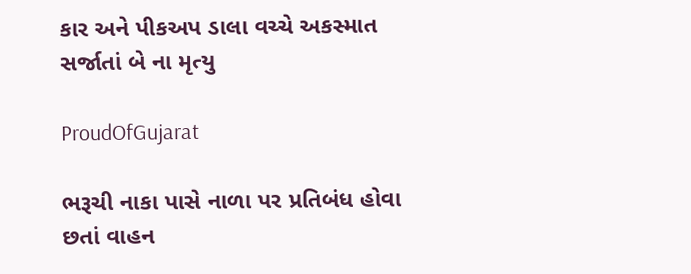કાર અને પીકઅપ ડાલા વચ્ચે અકસ્માત સર્જાતાં બે ના મૃત્યુ

ProudOfGujarat

ભરૂચી નાકા પાસે નાળા પર પ્રતિબંધ હોવા છતાં વાહન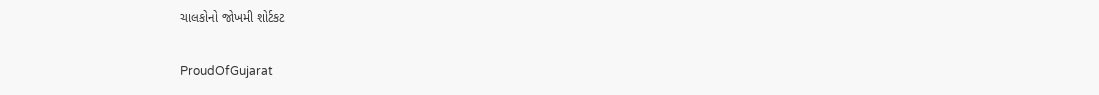ચાલકોનો જોખમી શોર્ટકટ

ProudOfGujarat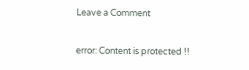Leave a Comment

error: Content is protected !!